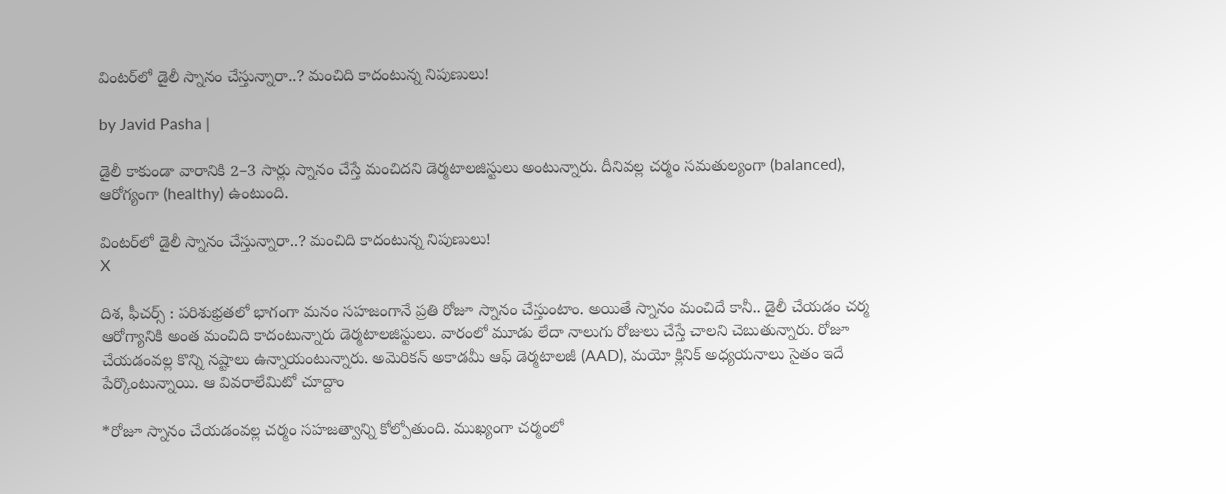వింటర్‌లో డైలీ స్నానం చేస్తున్నారా..? మంచిది కాదంటున్న నిపుణులు!

by Javid Pasha |

డైలీ కాకుండా వారానికి 2–3 సార్లు స్నానం చేస్తే మంచిదని డెర్మటాలజిస్టులు అంటున్నారు. దీనివల్ల చర్మం సమతుల్యంగా (balanced), ఆరోగ్యంగా (healthy) ఉంటుంది.

వింటర్‌లో డైలీ స్నానం చేస్తున్నారా..? మంచిది కాదంటున్న నిపుణులు!
X

దిశ, ఫీచర్స్ : పరిశుభ్రతలో భాగంగా మనం సహజంగానే ప్రతి రోజూ స్నానం చేస్తుంటాం. అయితే స్నానం మంచిదే కానీ.. డైలీ చేయడం చర్మ ఆరోగ్యానికి అంత మంచిది కాదంటున్నారు డెర్మటాలజిస్టులు. వారంలో మూడు లేదా నాలుగు రోజులు చేస్తే చాలని చెబుతున్నారు. రోజూ చేయడంవల్ల కొన్ని నష్టాలు ఉన్నాయంటున్నారు. అమెరికన్ అకాడమీ ఆఫ్ డెర్మటాలజీ (AAD), మయో క్లినిక్ అధ్యయనాలు సైతం ఇదే పేర్కొంటున్నాయి. ఆ వివరాలేమిటో చూద్దాం

*రోజూ స్నానం చేయడంవల్ల చర్మం సహజత్వాన్ని కోల్పోతుంది. ముఖ్యంగా చర్మంలో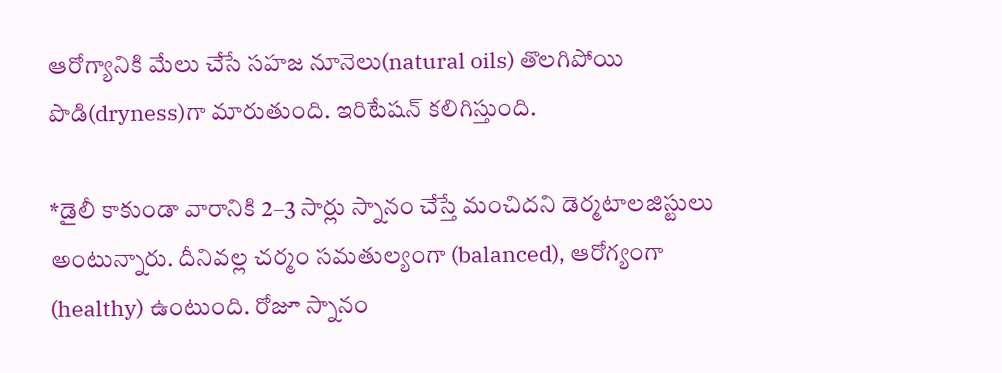ఆరోగ్యానికి మేలు చేసే సహజ నూనెలు(natural oils) తొలగిపోయి పొడి(dryness)గా మారుతుంది. ఇరిటేషన్ కలిగిస్తుంది.

*డైలీ కాకుండా వారానికి 2–3 సార్లు స్నానం చేస్తే మంచిదని డెర్మటాలజిస్టులు అంటున్నారు. దీనివల్ల చర్మం సమతుల్యంగా (balanced), ఆరోగ్యంగా (healthy) ఉంటుంది. రోజూ స్నానం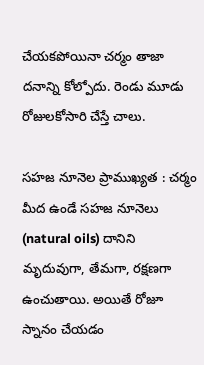చేయకపోయినా చర్మం తాజా దనాన్ని కోల్పోదు. రెండు మూడు రోజులకోసారి చేస్తే చాలు.

సహజ నూనెల ప్రాముఖ్యత : చర్మం మీద ఉండే సహజ నూనెలు (natural oils) దానిని మృదువుగా, తేమగా, రక్షణగా ఉంచుతాయి. అయితే రోజూ స్నానం చేయడం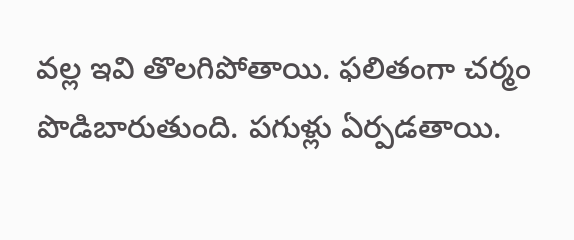వల్ల ఇవి తొలగిపోతాయి. ఫలితంగా చర్మం పొడిబారుతుంది. పగుళ్లు ఏర్పడతాయి.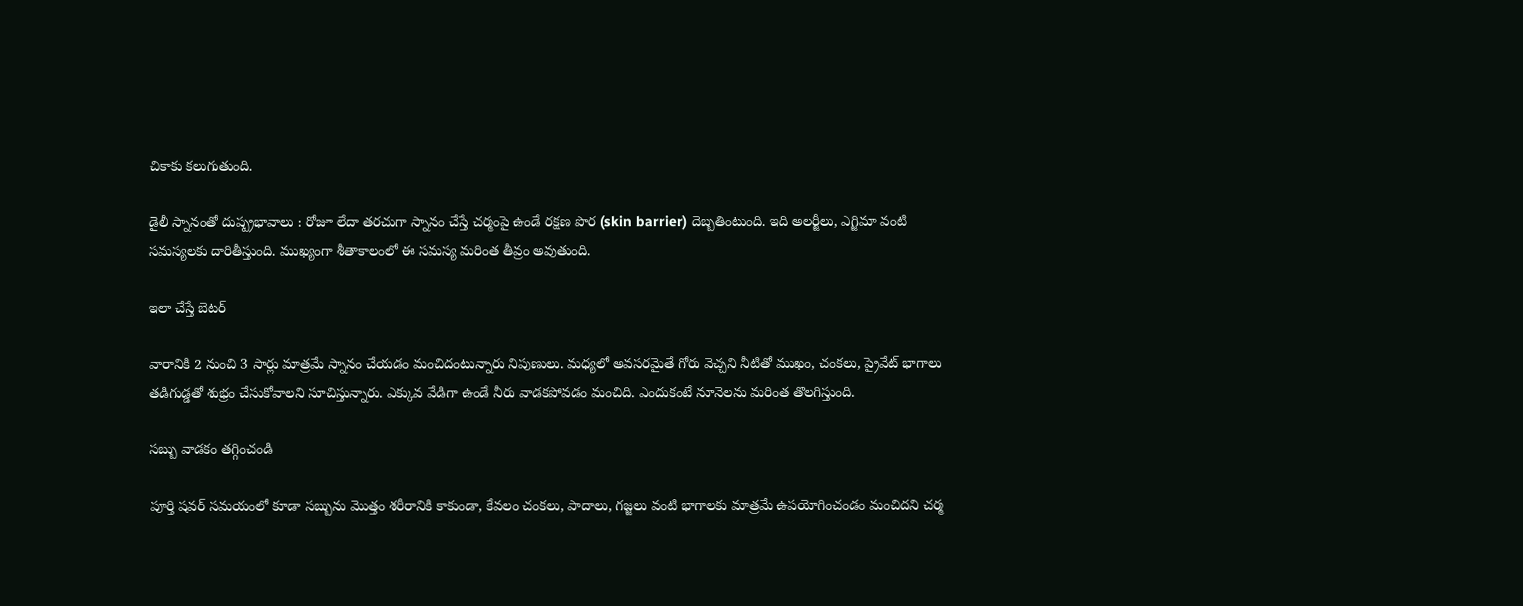చికాకు కలుగుతుంది.

డైలీ స్నానంతో దుష్ప్రభావాలు : రోజూ లేదా తరచుగా స్నానం చేస్తే చర్మంపై ఉండే రక్షణ పొర (skin barrier) దెబ్బతింటుంది. ఇది అలర్జీలు, ఎగ్జిమా వంటి సమస్యలకు దారితీస్తుంది. ముఖ్యంగా శీతాకాలంలో ఈ సమస్య మరింత తీవ్రం అవుతుంది.

ఇలా చేస్తే బెటర్

వారానికి 2 నుంచి 3 సార్లు మాత్రమే స్నానం చేయడం మంచిదంటున్నారు నిపుణులు. మధ్యలో అవసరమైతే గోరు వెచ్చని నీటితో ముఖం, చంకలు, ప్రైవేట్ భాగాలు తడిగుడ్డతో శుభ్రం చేసుకోవాలని సూచిస్తున్నారు. ఎక్కువ వేడిగా ఉండే నీరు వాడకపోవడం మంచిది. ఎందుకంటే నూనెలను మరింత తొలగిస్తుంది.

సబ్బు వాడకం తగ్గించండి

పూర్తి షవర్ సమయంలో కూడా సబ్బును మొత్తం శరీరానికి కాకుండా, కేవలం చంకలు, పాదాలు, గజ్జలు వంటి భాగాలకు మాత్రమే ఉపయోగించండం మంచిదని చర్మ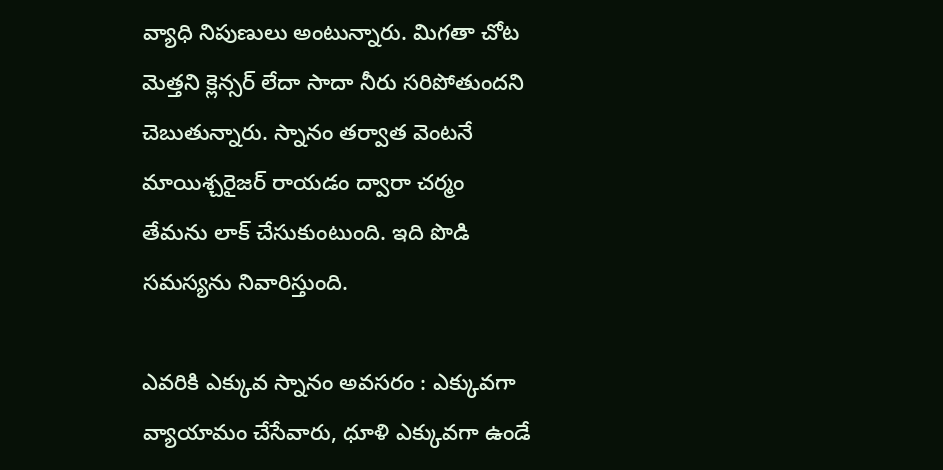వ్యాధి నిపుణులు అంటున్నారు. మిగతా చోట మెత్తని క్లెన్సర్ లేదా సాదా నీరు సరిపోతుందని చెబుతున్నారు. స్నానం తర్వాత వెంటనే మాయిశ్చరైజర్ రాయడం ద్వారా చర్మం తేమను లాక్ చేసుకుంటుంది. ఇది పొడి సమస్యను నివారిస్తుంది.

ఎవరికి ఎక్కువ స్నానం అవసరం : ఎక్కువగా వ్యాయామం చేసేవారు, ధూళి ఎక్కువగా ఉండే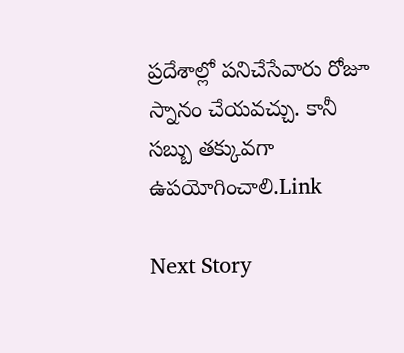ప్రదేశాల్లో పనిచేసేవారు రోజూ స్నానం చేయవచ్చు. కానీ సబ్బు తక్కువగా ఉపయోగించాలి.Link

Next Story